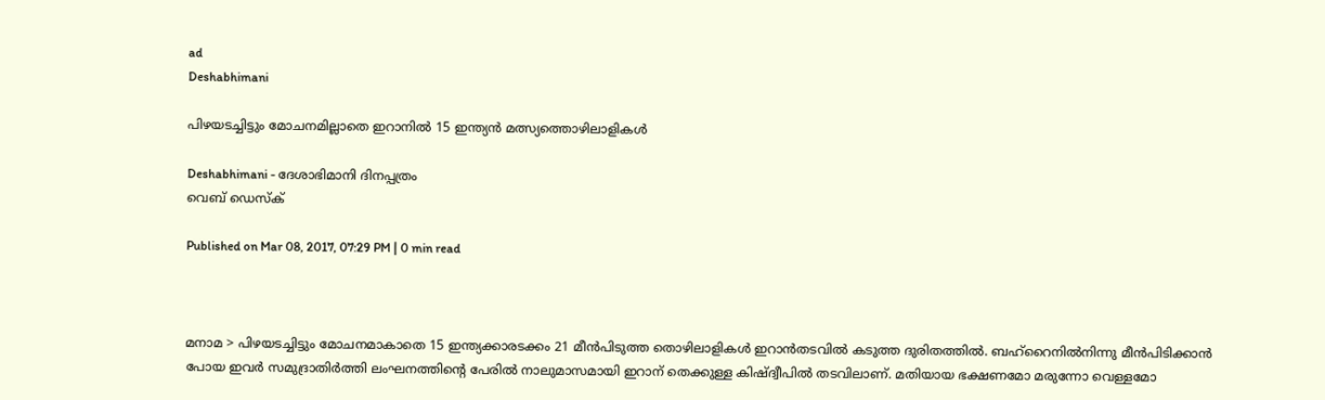ad
Deshabhimani

പിഴയടച്ചിട്ടും മോചനമില്ലാതെ ഇറാനില്‍ 15 ഇന്ത്യന്‍ മത്സ്യത്തൊഴിലാളികള്‍

Deshabhimani - ദേശാഭിമാനി ദിനപ്പത്രം
വെബ് ഡെസ്ക്

Published on Mar 08, 2017, 07:29 PM | 0 min read



മനാമ > പിഴയടച്ചിട്ടും മോചനമാകാതെ 15 ഇന്ത്യക്കാരടക്കം 21 മീന്‍പിടുത്ത തൊഴിലാളികള്‍ ഇറാന്‍തടവില്‍ കടുത്ത ദുരിതത്തില്‍. ബഹ്റൈനില്‍നിന്നു മീന്‍പിടിക്കാന്‍ പോയ ഇവര്‍ സമുദ്രാതിര്‍ത്തി ലംഘനത്തിന്റെ പേരില്‍ നാലുമാസമായി ഇറാന് തെക്കുള്ള കിഷ്ദ്വീപില്‍ തടവിലാണ്. മതിയായ ഭക്ഷണമോ മരുന്നോ വെള്ളമോ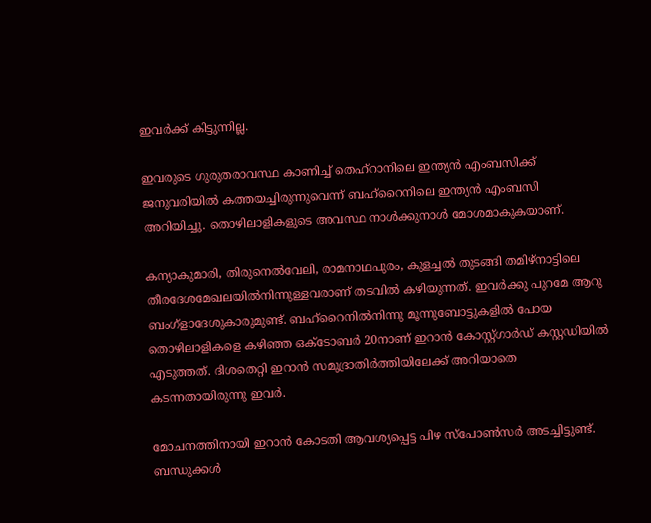ഇവര്‍ക്ക് കിട്ടുന്നില്ല.

ഇവരുടെ ഗുരുതരാവസ്ഥ കാണിച്ച് തെഹ്റാനിലെ ഇന്ത്യന്‍ എംബസിക്ക് ജനുവരിയില്‍ കത്തയച്ചിരുന്നുവെന്ന് ബഹ്റൈനിലെ ഇന്ത്യന്‍ എംബസി അറിയിച്ചു. തൊഴിലാളികളുടെ അവസ്ഥ നാള്‍ക്കുനാള്‍ മോശമാകുകയാണ്.

കന്യാകുമാരി, തിരുനെല്‍വേലി, രാമനാഥപുരം, കുളച്ചല്‍ തുടങ്ങി തമിഴ്നാട്ടിലെ തീരദേശമേഖലയില്‍നിന്നുള്ളവരാണ് തടവില്‍ കഴിയുന്നത്. ഇവര്‍ക്കു പുറമേ ആറു ബംഗ്ളാദേശുകാരുമുണ്ട്. ബഹ്റൈനില്‍നിന്നു മൂന്നുബോട്ടുകളില്‍ പോയ തൊഴിലാളികളെ കഴിഞ്ഞ ഒക്ടോബര്‍ 20നാണ് ഇറാന്‍ കോസ്റ്റ്ഗാര്‍ഡ് കസ്റ്റഡിയില്‍ എടുത്തത്. ദിശതെറ്റി ഇറാന്‍ സമുദ്രാതിര്‍ത്തിയിലേക്ക് അറിയാതെ കടന്നതായിരുന്നു ഇവര്‍.

മോചനത്തിനായി ഇറാന്‍ കോടതി ആവശ്യപ്പെട്ട പിഴ സ്പോണ്‍സര്‍ അടച്ചിട്ടുണ്ട്. ബന്ധുക്കള്‍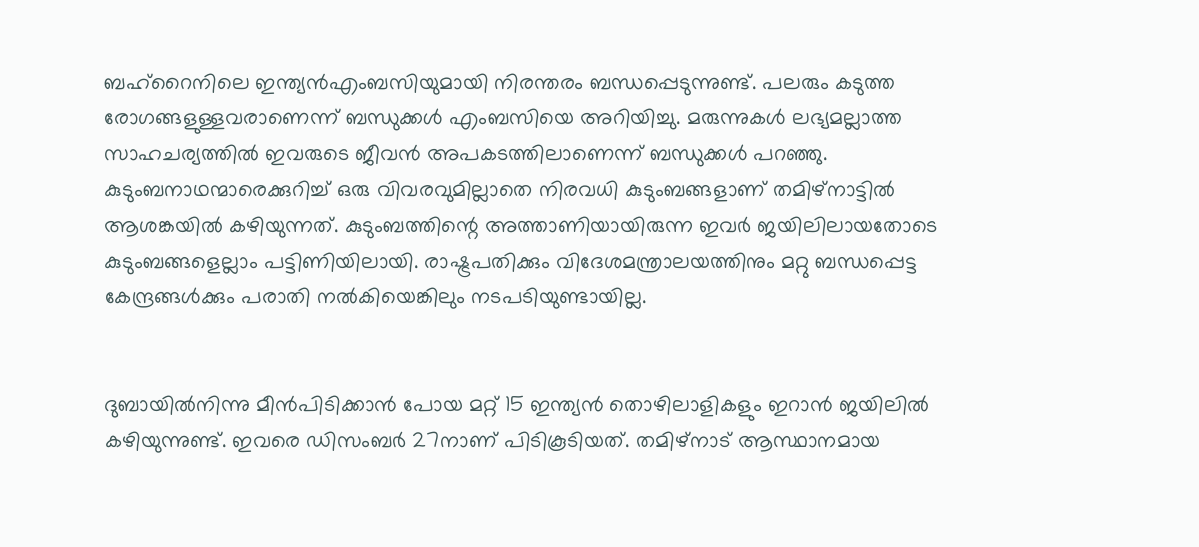ബഹ്റൈനിലെ ഇന്ത്യന്‍എംബസിയുമായി നിരന്തരം ബന്ധപ്പെടുന്നുണ്ട്. പലരും കടുത്ത രോഗങ്ങളുള്ളവരാണെന്ന് ബന്ധുക്കള്‍ എംബസിയെ അറിയിച്ചു. മരുന്നുകള്‍ ലഭ്യമല്ലാത്ത സാഹചര്യത്തില്‍ ഇവരുടെ ജീവന്‍ അപകടത്തിലാണെന്ന് ബന്ധുക്കള്‍ പറഞ്ഞു. കുടുംബനാഥന്മാരെക്കുറിച്ച് ഒരു വിവരവുമില്ലാതെ നിരവധി കുടുംബങ്ങളാണ് തമിഴ്നാട്ടില്‍ ആശങ്കയില്‍ കഴിയുന്നത്. കുടുംബത്തിന്റെ അത്താണിയായിരുന്ന ഇവര്‍ ജയിലിലായതോടെ കുടുംബങ്ങളെല്ലാം പട്ടിണിയിലായി. രാഷ്ട്രപതിക്കും വിദേശമന്ത്രാലയത്തിനും മറ്റു ബന്ധപ്പെട്ട കേന്ദ്രങ്ങള്‍ക്കും പരാതി നല്‍കിയെങ്കിലും നടപടിയുണ്ടായില്ല.


ദുബായില്‍നിന്നു മീന്‍പിടിക്കാന്‍ പോയ മറ്റ് 15 ഇന്ത്യന്‍ തൊഴിലാളികളും ഇറാന്‍ ജയിലില്‍ കഴിയുന്നുണ്ട്. ഇവരെ ഡിസംബര്‍ 27നാണ് പിടികൂടിയത്. തമിഴ്നാട് ആസ്ഥാനമായ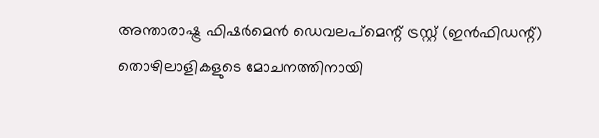അന്താരാഷ്ട്ര ഫിഷര്‍മെന്‍ ഡെവലപ്മെന്റ് ട്രസ്റ്റ് (ഇന്‍ഫിഡന്റ്) തൊഴിലാളികളുടെ മോചനത്തിനായി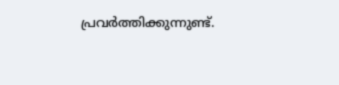പ്രവര്‍ത്തിക്കുന്നുണ്ട്.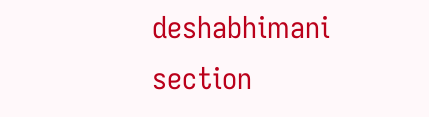deshabhimani section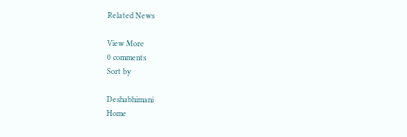Related News

View More
0 comments
Sort by

Deshabhimani
Home